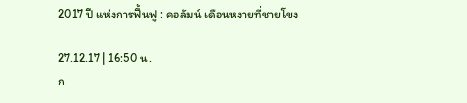2017 ปี แห่งการฟื้นฟู : คอลัมน์ เดือนหงายที่ชายโขง

27.12.17 | 16:50 น.
ก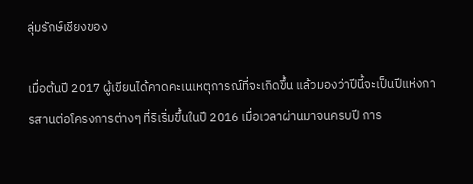ลุ่มรักษ์เชียงของ

เมื่อต้นปี 2017 ผู้เขียนได้คาดคะเนเหตุการณ์ที่จะเกิดขึ้น แล้วมองว่าปีนี้จะเป็นปีแห่งการสานต่อโครงการต่างๆ ที่ริเริ่มขึ้นในปี 2016 เมื่อเวลาผ่านมาจนครบปี การ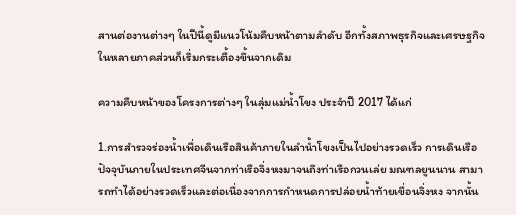สานต่องานต่างๆ ในปีนี้ดูมีแนวโน้มคืบหน้าตามลำดับ อีกทั้งสภาพธุรกิจและเศรษฐกิจในหลายภาคส่วนก็เริ่มกระเตื้องขึ้นจากเดิม

ความคืบหน้าของโครงการต่างๆ ในลุ่มแม่น้ำโขง ประจำปี 2017 ได้แก่

1.การสำรวจร่องน้ำเพื่อเดินเรือสินค้าภายในลำน้ำโขงเป็นไปอย่างรวดเร็ว การเดินเรือปัจจุบันภายในประเทศจีนจากท่าเรือจิ่งหงมาจนถึงท่าเรือกวนเล่ย มณฑลยูนนาน สามารถทำได้อย่างรวดเร็วและต่อเนื่องจากการกำหนดการปล่อยน้ำท้ายเขื่อนจิ่งหง จากนั้น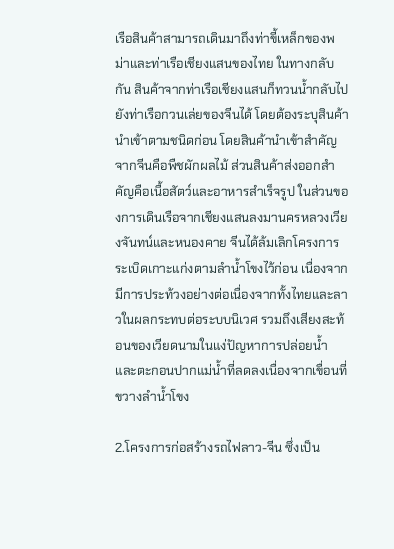เรือสินค้าสามารถเดินมาถึงท่าขี้เหล็กของพม่าและท่าเรือเชียงแสนของไทย ในทางกลับกัน สินค้าจากท่าเรือเชียงแสนก็ทวนน้ำกลับไปยังท่าเรือกวนเล่ยของจีนได้ โดยต้องระบุสินค้านำเข้าตามชนิดก่อน โดยสินค้านำเข้าสำคัญจากจีนคือพืชผักผลไม้ ส่วนสินค้าส่งออกสำคัญคือเนื้อสัตว์และอาหารสำเร็จรูป ในส่วนของการเดินเรือจากเชียงแสนลงมานครหลวงเวียงจันทน์และหนองคาย จีนได้ล้มเลิกโครงการระเบิดเกาะแก่งตามลำน้ำโขงไว้ก่อน เนื่องจากมีการประท้วงอย่างต่อเนื่องจากทั้งไทยและลาวในผลกระทบต่อระบบนิเวศ รวมถึงเสียงสะท้อนของเวียดนามในแง่ปัญหาการปล่อยน้ำและตะกอนปากแม่น้ำที่ลดลงเนื่องจากเขื่อนที่ขวางลำน้ำโขง

2.โครงการก่อสร้างรถไฟลาว-จีน ซึ่งเป็น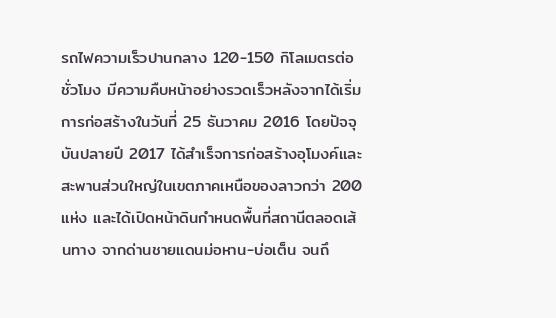รถไฟความเร็วปานกลาง 120-150 กิโลเมตรต่อชั่วโมง มีความคืบหน้าอย่างรวดเร็วหลังจากได้เริ่มการก่อสร้างในวันที่ 25 ธันวาคม 2016 โดยปัจจุบันปลายปี 2017 ได้สำเร็จการก่อสร้างอุโมงค์และสะพานส่วนใหญ่ในเขตภาคเหนือของลาวกว่า 200 แห่ง และได้เปิดหน้าดินกำหนดพื้นที่สถานีตลอดเส้นทาง จากด่านชายแดนม่อหาน-บ่อเต็น จนถึ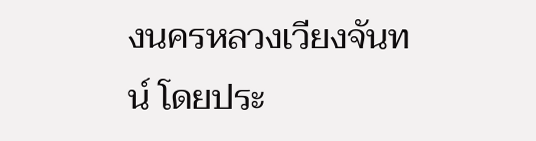งนครหลวงเวียงจันทน์ โดยประ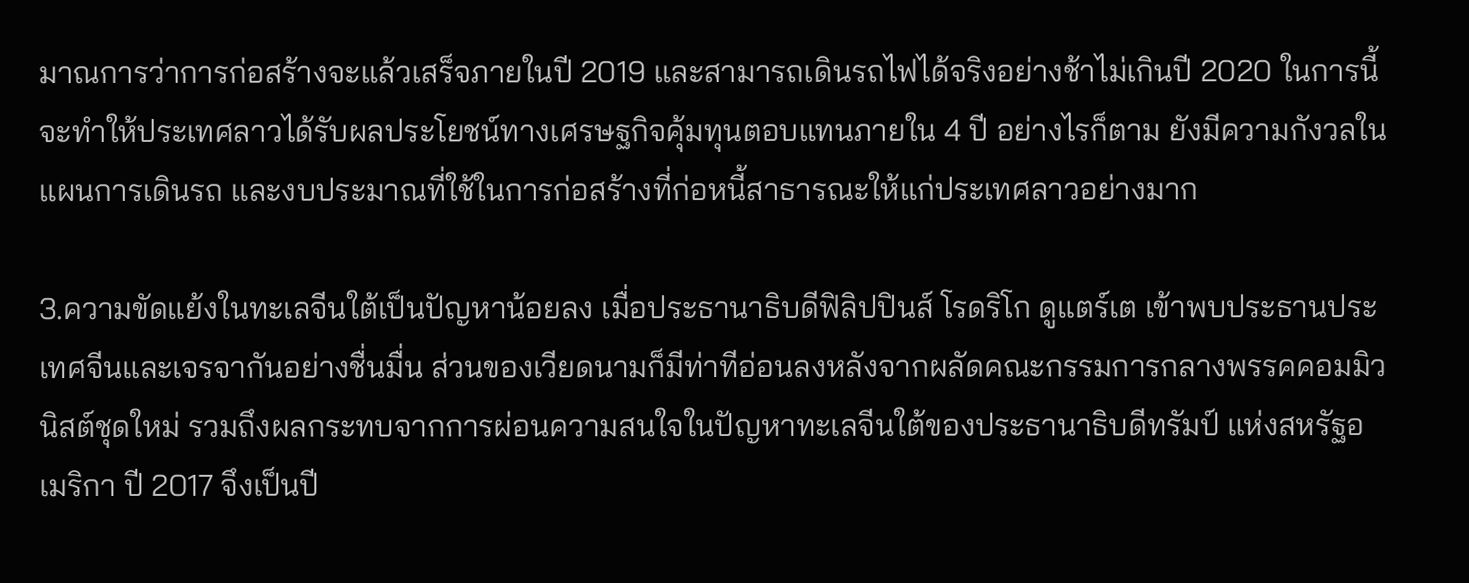มาณการว่าการก่อสร้างจะแล้วเสร็จภายในปี 2019 และสามารถเดินรถไฟได้จริงอย่างช้าไม่เกินปี 2020 ในการนี้ จะทำให้ประเทศลาวได้รับผลประโยชน์ทางเศรษฐกิจคุ้มทุนตอบแทนภายใน 4 ปี อย่างไรก็ตาม ยังมีความกังวลในแผนการเดินรถ และงบประมาณที่ใช้ในการก่อสร้างที่ก่อหนี้สาธารณะให้แก่ประเทศลาวอย่างมาก

3.ความขัดแย้งในทะเลจีนใต้เป็นปัญหาน้อยลง เมื่อประธานาธิบดีฟิลิปปินส์ โรดริโก ดูแตร์เต เข้าพบประธานประเทศจีนและเจรจากันอย่างชื่นมื่น ส่วนของเวียดนามก็มีท่าทีอ่อนลงหลังจากผลัดคณะกรรมการกลางพรรคคอมมิวนิสต์ชุดใหม่ รวมถึงผลกระทบจากการผ่อนความสนใจในปัญหาทะเลจีนใต้ของประธานาธิบดีทรัมป์ แห่งสหรัฐอเมริกา ปี 2017 จึงเป็นปี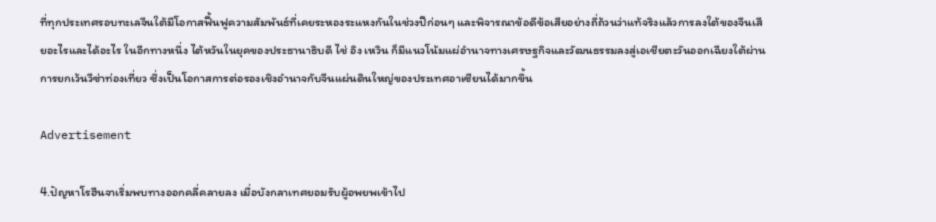ที่ทุกประเทศรอบทะเลจีนใต้มีโอกาสฟื้นฟูความสัมพันธ์ที่เคยระหองระแหงกันในช่วงปีก่อนๆ และพิจารณาข้อดีข้อเสียอย่างถี่ถ้วนว่าแท้จริงแล้วการลงใต้ของจีนเสียอะไรและได้อะไร ในอีกทางหนึ่ง ไต้หวันในยุคของประธานาธิบดี ไช่ อิง เหวิน ก็มีแนวโน้มแผ่อำนาจทางเศรษฐกิจและวัฒนธรรมลงสู่เอเชียตะวันออกเฉียงใต้ผ่านการยกเว้นวีซ่าท่องเที่ยว ซึ่งเป็นโอกาสการต่อรองเชิงอำนาจกับจีนแผ่นดินใหญ่ของประเทศอาเซียนได้มากขึ้น

Advertisement

4.ปัญหาโรฮีนจาเริ่มพบทางออกคลี่คลายลง เมื่อบังกลาเทศยอมรับผู้อพยพเข้าไป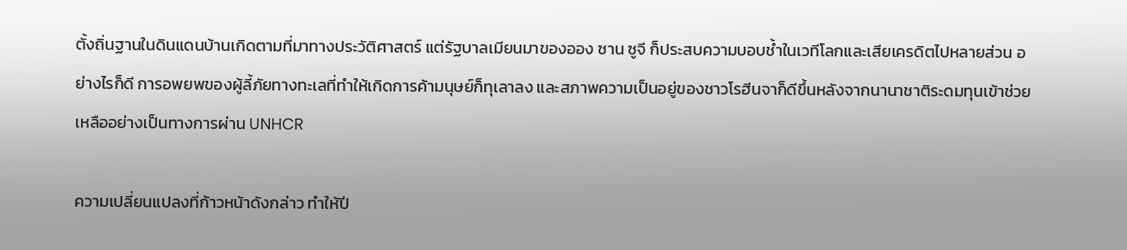ตั้งถิ่นฐานในดินแดนบ้านเกิดตามที่มาทางประวัติศาสตร์ แต่รัฐบาลเมียนมาของออง ซาน ซูจี ก็ประสบความบอบช้ำในเวทีโลกและเสียเครดิตไปหลายส่วน อย่างไรก็ดี การอพยพของผู้ลี้ภัยทางทะเลที่ทำให้เกิดการค้ามนุษย์ก็ทุเลาลง และสภาพความเป็นอยู่ของชาวโรฮีนจาก็ดีขึ้นหลังจากนานาชาติระดมทุนเข้าช่วยเหลืออย่างเป็นทางการผ่าน UNHCR

ความเปลี่ยนแปลงที่ก้าวหน้าดังกล่าว ทำให้ปี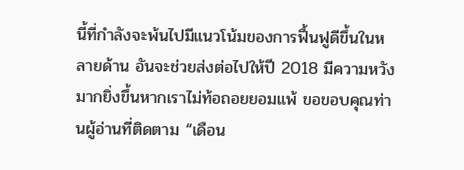นี้ที่กำลังจะพ้นไปมีแนวโน้มของการฟื้นฟูดีขึ้นในหลายด้าน อันจะช่วยส่งต่อไปให้ปี 2018 มีความหวังมากยิ่งขึ้นหากเราไม่ท้อถอยยอมแพ้ ขอขอบคุณท่านผู้อ่านที่ติดตาม “เดือน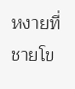หงายที่ชายโข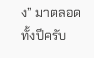ง” มาตลอดทั้งปีครับ